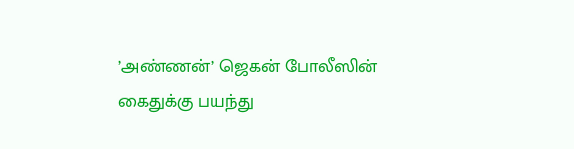’அண்ணன்’ ஜெகன் போலீஸின் கைதுக்கு பயந்து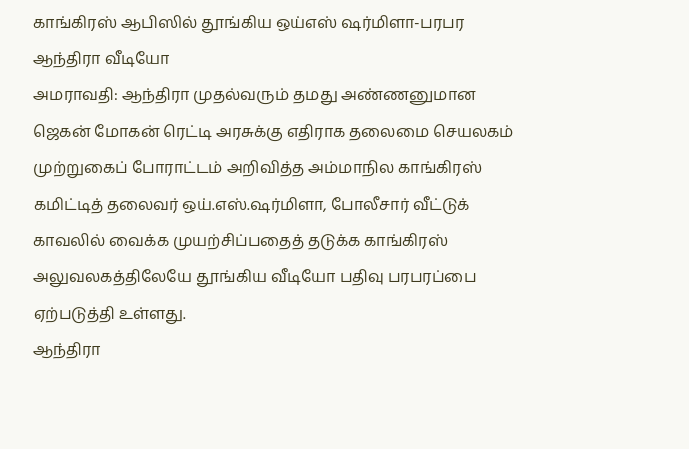காங்கிரஸ் ஆபிஸில் தூங்கிய ஒய்எஸ் ஷர்மிளா-பரபர ஆந்திரா வீடியோ
அமராவதி: ஆந்திரா முதல்வரும் தமது அண்ணனுமான ஜெகன் மோகன் ரெட்டி அரசுக்கு எதிராக தலைமை செயலகம் முற்றுகைப் போராட்டம் அறிவித்த அம்மாநில காங்கிரஸ் கமிட்டித் தலைவர் ஒய்.எஸ்.ஷர்மிளா, போலீசார் வீட்டுக் காவலில் வைக்க முயற்சிப்பதைத் தடுக்க காங்கிரஸ் அலுவலகத்திலேயே தூங்கிய வீடியோ பதிவு பரபரப்பை ஏற்படுத்தி உள்ளது.
ஆந்திரா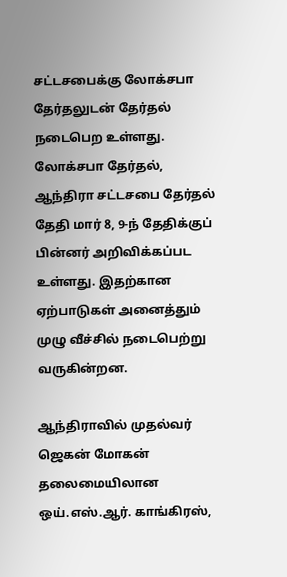சட்டசபைக்கு லோக்சபா தேர்தலுடன் தேர்தல் நடைபெற உள்ளது. லோக்சபா தேர்தல், ஆந்திரா சட்டசபை தேர்தல் தேதி மார் 8, 9-ந் தேதிக்குப் பின்னர் அறிவிக்கப்பட உள்ளது. இதற்கான ஏற்பாடுகள் அனைத்தும் முழு வீச்சில் நடைபெற்று வருகின்றன.

ஆந்திராவில் முதல்வர் ஜெகன் மோகன் தலைமையிலான ஒய்.எஸ்.ஆர். காங்கிரஸ்,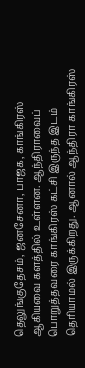தெலுங்குதேசம், ஜனசேனா, பாஜக, காங்கிரஸ் ஆகியவை களத்தில் உள்ளன. ஆந்திராவைப் பொறுத்தவரை காங்கிரஸ் கட்சி இருந்த இடம் தெரியாமல் இருக்கிறது. ஆனால் ஆந்திரா காங்கிரஸ்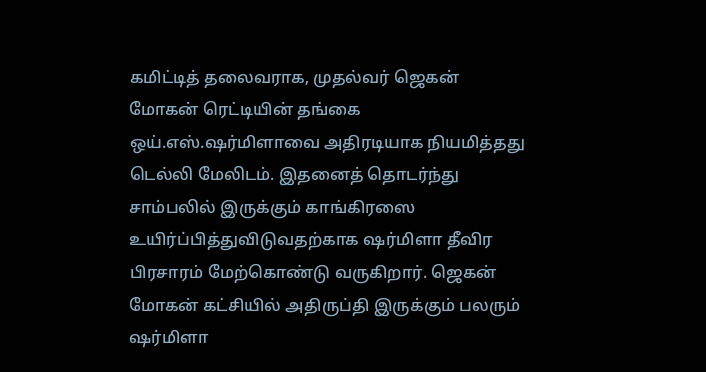கமிட்டித் தலைவராக, முதல்வர் ஜெகன் மோகன் ரெட்டியின் தங்கை ஒய்.எஸ்.ஷர்மிளாவை அதிரடியாக நியமித்தது டெல்லி மேலிடம். இதனைத் தொடர்ந்து சாம்பலில் இருக்கும் காங்கிரஸை உயிர்ப்பித்துவிடுவதற்காக ஷர்மிளா தீவிர பிரசாரம் மேற்கொண்டு வருகிறார். ஜெகன் மோகன் கட்சியில் அதிருப்தி இருக்கும் பலரும் ஷர்மிளா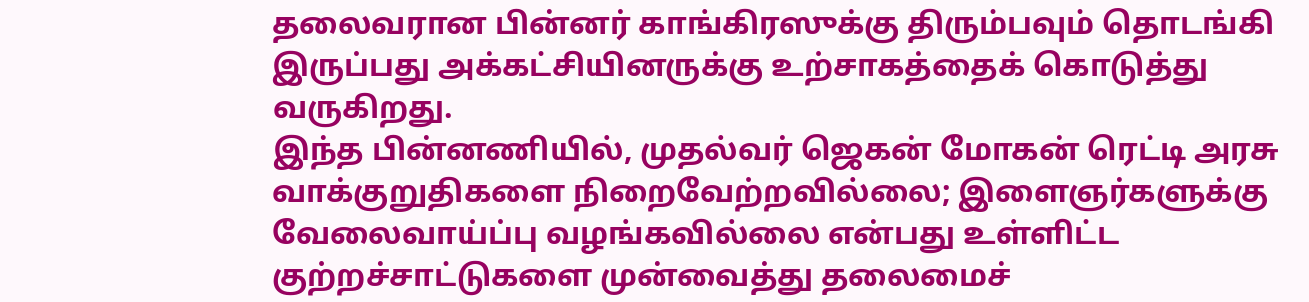தலைவரான பின்னர் காங்கிரஸுக்கு திரும்பவும் தொடங்கி இருப்பது அக்கட்சியினருக்கு உற்சாகத்தைக் கொடுத்து வருகிறது.
இந்த பின்னணியில், முதல்வர் ஜெகன் மோகன் ரெட்டி அரசு வாக்குறுதிகளை நிறைவேற்றவில்லை; இளைஞர்களுக்கு வேலைவாய்ப்பு வழங்கவில்லை என்பது உள்ளிட்ட குற்றச்சாட்டுகளை முன்வைத்து தலைமைச்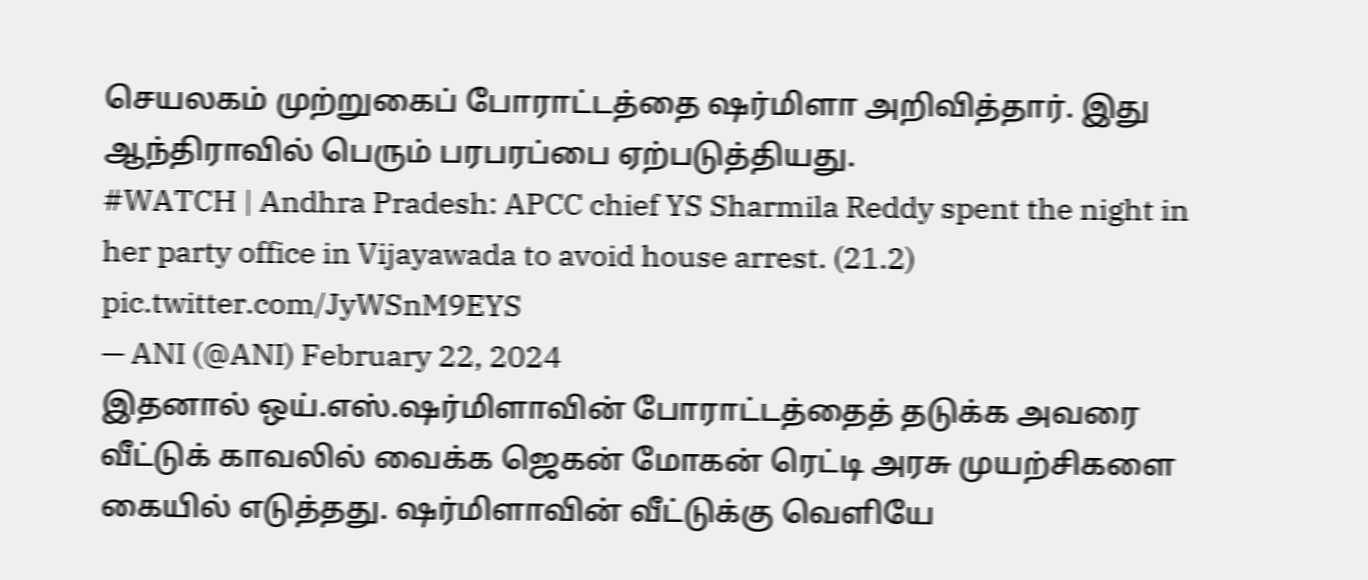செயலகம் முற்றுகைப் போராட்டத்தை ஷர்மிளா அறிவித்தார். இது ஆந்திராவில் பெரும் பரபரப்பை ஏற்படுத்தியது.
#WATCH | Andhra Pradesh: APCC chief YS Sharmila Reddy spent the night in her party office in Vijayawada to avoid house arrest. (21.2) pic.twitter.com/JyWSnM9EYS
— ANI (@ANI) February 22, 2024
இதனால் ஒய்.எஸ்.ஷர்மிளாவின் போராட்டத்தைத் தடுக்க அவரை வீட்டுக் காவலில் வைக்க ஜெகன் மோகன் ரெட்டி அரசு முயற்சிகளை கையில் எடுத்தது. ஷர்மிளாவின் வீட்டுக்கு வெளியே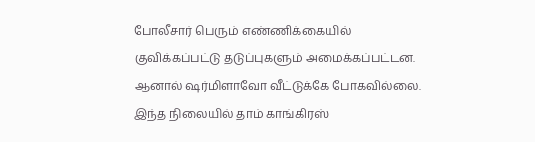போலீசார் பெரும் எண்ணிக்கையில் குவிக்கப்பட்டு தடுப்புகளும் அமைக்கப்பட்டன. ஆனால் ஷர்மிளாவோ வீட்டுக்கே போகவில்லை. இந்த நிலையில் தாம் காங்கிரஸ்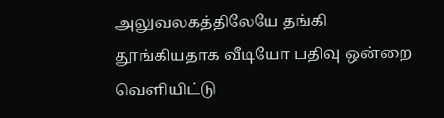அலுவலகத்திலேயே தங்கி தூங்கியதாக வீடியோ பதிவு ஒன்றை வெளியிட்டு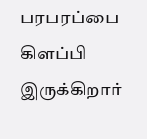பரபரப்பை கிளப்பி இருக்கிறார்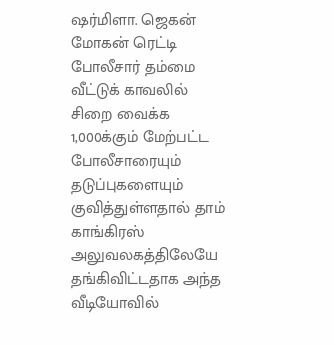ஷர்மிளா. ஜெகன் மோகன் ரெட்டி போலீசார் தம்மை வீட்டுக் காவலில் சிறை வைக்க 1,000க்கும் மேற்பட்ட போலீசாரையும் தடுப்புகளையும் குவித்துள்ளதால் தாம் காங்கிரஸ் அலுவலகத்திலேயே தங்கிவிட்டதாக அந்த வீடியோவில்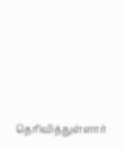தெரிவித்துள்ளார்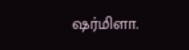ஷர்மிளா.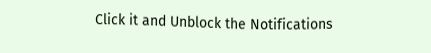Click it and Unblock the Notifications